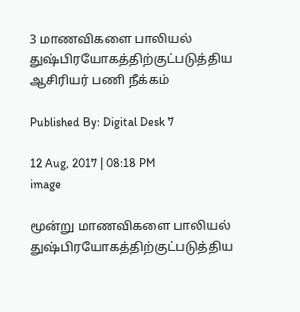3 மாணவிகளை பாலியல் துஷ்பிரயோகத்திற்குட்படுத்திய ஆசிரியர் பணி நீக்கம்

Published By: Digital Desk 7

12 Aug, 2017 | 08:18 PM
image

மூன்று மாணவிகளை பாலியல் துஷ்பிரயோகத்திற்குட்படுத்திய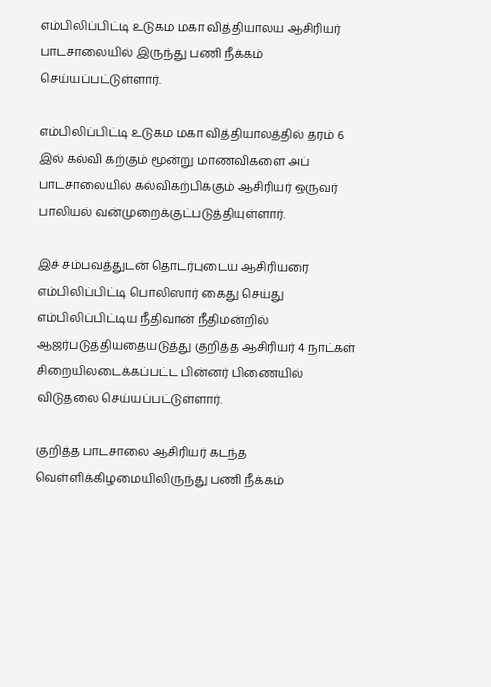எம்பிலிப்பிட்டி உடுகம மகா வித்தியாலய ஆசிரியர் பாடசாலையில் இருந்து பணி நீக்கம் செய்யப்பட்டுள்ளார்.

எம்பிலிப்பிட்டி உடுகம மகா வித்தியாலத்தில் தரம் 6 இல் கல்வி கற்கும் மூன்று மாணவிகளை அப் பாடசாலையில் கல்விகற்பிக்கும் ஆசிரியர் ஒருவர் பாலியல் வன்முறைக்குட்படுத்தியுள்ளார்.

இச் சம்பவத்துடன் தொடர்புடைய ஆசிரியரை எம்பிலிப்பிட்டி பொலிஸார் கைது செய்து எம்பிலிப்பிட்டிய நீதிவான் நீதிமன்றில் ஆஜர்படுத்தியதையடுத்து குறித்த ஆசிரியர் 4 நாட்கள் சிறையிலடைக்கப்பட்ட பின்னர் பிணையில் விடுதலை செய்யப்பட்டுள்ளார்.

குறித்த பாடசாலை ஆசிரியர் கடந்த வெள்ளிக்கிழமையிலிருந்து பணி நீக்கம்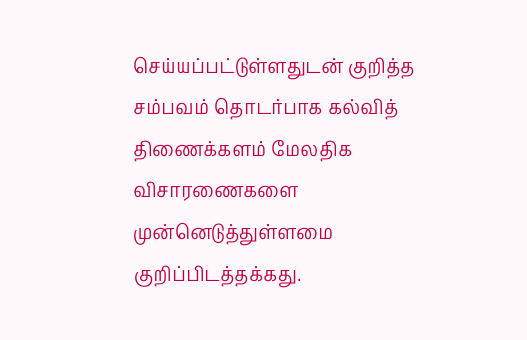செய்யப்பட்டுள்ளதுடன் குறித்த சம்பவம் தொடர்பாக கல்வித் திணைக்களம் மேலதிக விசாரணைகளை முன்னெடுத்துள்ளமை குறிப்பிடத்தக்கது.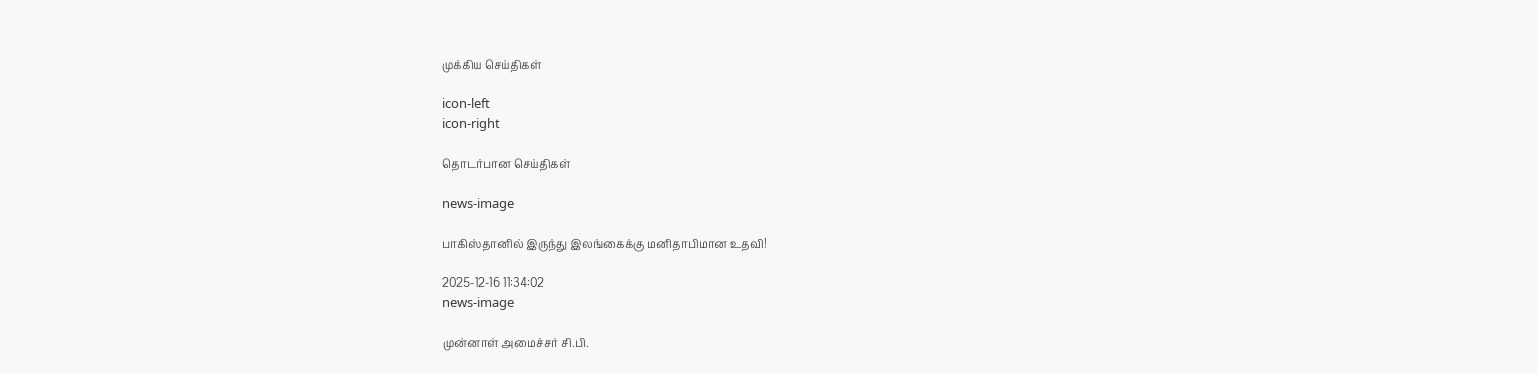முக்கிய செய்திகள்

icon-left
icon-right

தொடர்பான செய்திகள்

news-image

பாகிஸ்தானில் இருந்து இலங்கைக்கு மனிதாபிமான உதவி!

2025-12-16 11:34:02
news-image

முன்னாள் அமைச்சர் சி.பி.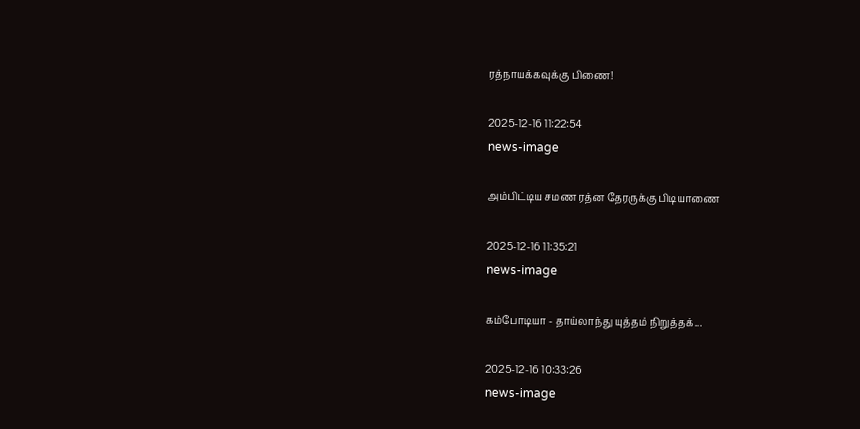ரத்நாயக்கவுக்கு பிணை!

2025-12-16 11:22:54
news-image

அம்பிட்டிய சமண ரத்ன தேரருக்கு பிடியாணை

2025-12-16 11:35:21
news-image

கம்போடியா - தாய்லாந்து யுத்தம் நிறுத்தக்...

2025-12-16 10:33:26
news-image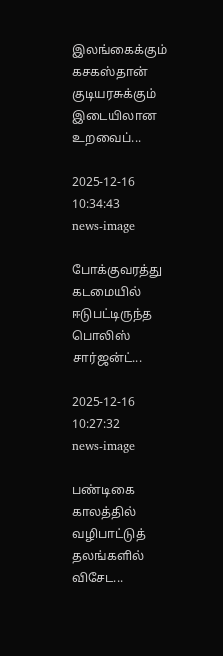இலங்கைக்கும் கசகஸ்தான் குடியரசுக்கும் இடையிலான உறவைப்...

2025-12-16 10:34:43
news-image

போக்குவரத்து கடமையில் ஈடுபட்டிருந்த பொலிஸ் சார்ஜன்ட்...

2025-12-16 10:27:32
news-image

பண்டிகை காலத்தில் வழிபாட்டுத் தலங்களில் விசேட...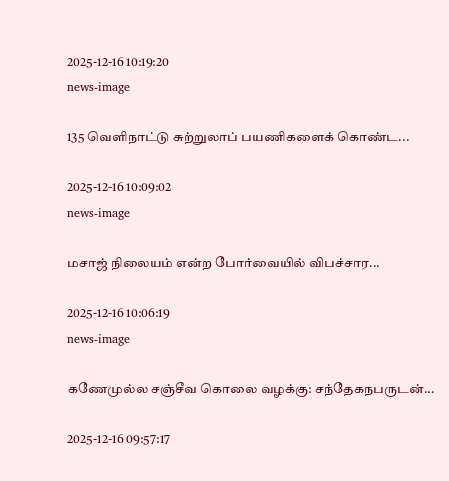2025-12-16 10:19:20
news-image

135 வெளிநாட்டு சுற்றுலாப் பயணிகளைக் கொண்ட...

2025-12-16 10:09:02
news-image

மசாஜ் நிலையம் என்ற போர்வையில் விபச்சார...

2025-12-16 10:06:19
news-image

கணேமுல்ல சஞ்சீவ கொலை வழக்கு: சந்தேகநபருடன்...

2025-12-16 09:57:17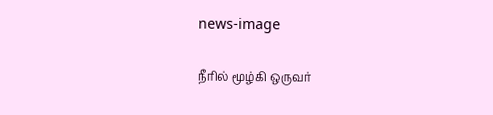news-image

நீரில் மூழ்கி ஒருவர்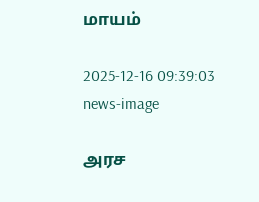மாயம்

2025-12-16 09:39:03
news-image

அரச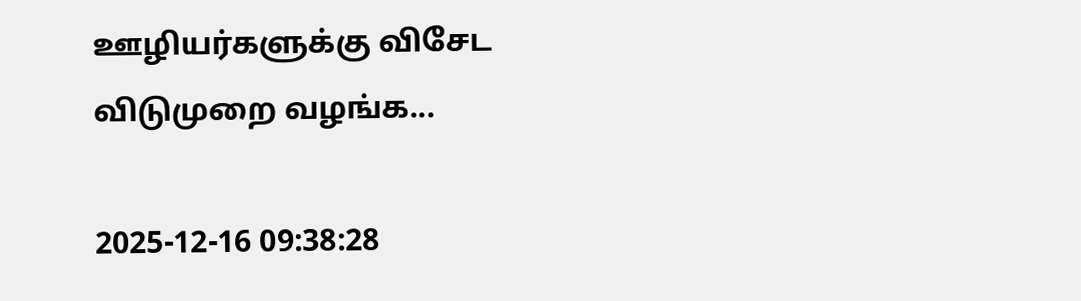ஊழியர்களுக்கு விசேட விடுமுறை வழங்க...

2025-12-16 09:38:28